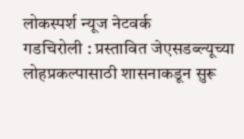लोकस्पर्श न्यूज नेटवर्क
गडचिरोली : प्रस्तावित जेएसडब्ल्यूच्या लोहप्रकल्पासाठी शासनाकडून सुरू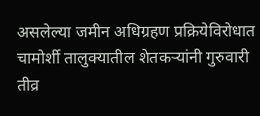असलेल्या जमीन अधिग्रहण प्रक्रियेविरोधात चामोर्शी तालुक्यातील शेतकऱ्यांनी गुरुवारी तीव्र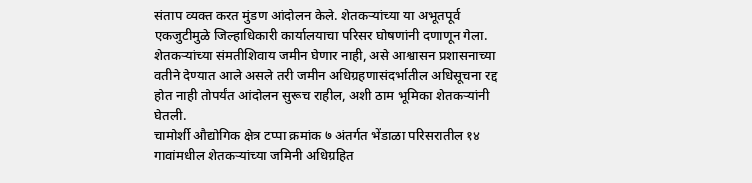संताप व्यक्त करत मुंडण आंदोलन केले. शेतकऱ्यांच्या या अभूतपूर्व एकजुटीमुळे जिल्हाधिकारी कार्यालयाचा परिसर घोषणांनी दणाणून गेला. शेतकऱ्यांच्या संमतीशिवाय जमीन घेणार नाही, असे आश्वासन प्रशासनाच्या वतीने देण्यात आले असले तरी जमीन अधिग्रहणासंदर्भातील अधिसूचना रद्द होत नाही तोपर्यंत आंदोलन सुरूच राहील, अशी ठाम भूमिका शेतकऱ्यांनी घेतली.
चामोर्शी औद्योगिक क्षेत्र टप्पा क्रमांक ७ अंतर्गत भेंडाळा परिसरातील १४ गावांमधील शेतकऱ्यांच्या जमिनी अधिग्रहित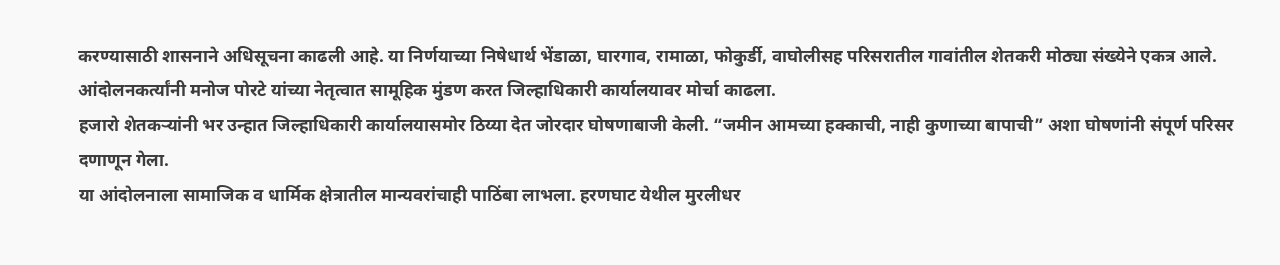करण्यासाठी शासनाने अधिसूचना काढली आहे. या निर्णयाच्या निषेधार्थ भेंडाळा, घारगाव, रामाळा, फोकुर्डी, वाघोलीसह परिसरातील गावांतील शेतकरी मोठ्या संख्येने एकत्र आले. आंदोलनकर्त्यांनी मनोज पोरटे यांच्या नेतृत्वात सामूहिक मुंडण करत जिल्हाधिकारी कार्यालयावर मोर्चा काढला.
हजारो शेतकऱ्यांनी भर उन्हात जिल्हाधिकारी कार्यालयासमोर ठिय्या देत जोरदार घोषणाबाजी केली. “जमीन आमच्या हक्काची, नाही कुणाच्या बापाची” अशा घोषणांनी संपूर्ण परिसर दणाणून गेला.
या आंदोलनाला सामाजिक व धार्मिक क्षेत्रातील मान्यवरांचाही पाठिंबा लाभला. हरणघाट येथील मुरलीधर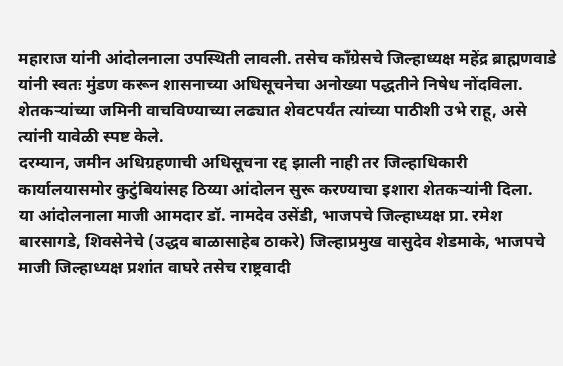महाराज यांनी आंदोलनाला उपस्थिती लावली. तसेच काँग्रेसचे जिल्हाध्यक्ष महेंद्र ब्राह्मणवाडे यांनी स्वतः मुंडण करून शासनाच्या अधिसूचनेचा अनोख्या पद्धतीने निषेध नोंदविला. शेतकऱ्यांच्या जमिनी वाचविण्याच्या लढ्यात शेवटपर्यंत त्यांच्या पाठीशी उभे राहू, असे त्यांनी यावेळी स्पष्ट केले.
दरम्यान, जमीन अधिग्रहणाची अधिसूचना रद्द झाली नाही तर जिल्हाधिकारी कार्यालयासमोर कुटुंबियांसह ठिय्या आंदोलन सुरू करण्याचा इशारा शेतकऱ्यांनी दिला.
या आंदोलनाला माजी आमदार डॉ. नामदेव उसेंडी, भाजपचे जिल्हाध्यक्ष प्रा. रमेश बारसागडे, शिवसेनेचे (उद्धव बाळासाहेब ठाकरे) जिल्हाप्रमुख वासुदेव शेडमाके, भाजपचे माजी जिल्हाध्यक्ष प्रशांत वाघरे तसेच राष्ट्रवादी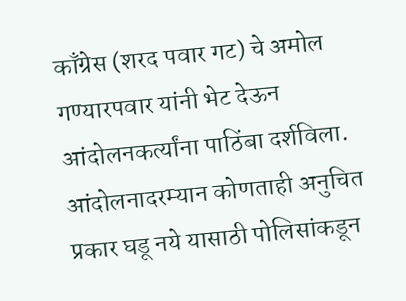काँग्रेस (शरद पवार गट) चे अमोल गण्यारपवार यांनी भेट देऊन आंदोलनकर्त्यांना पाठिंबा दर्शविला.
आंदोलनादरम्यान कोणताही अनुचित प्रकार घडू नये यासाठी पोलिसांकडून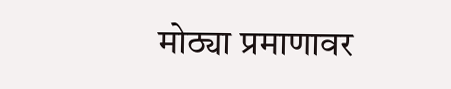मोठ्या प्रमाणावर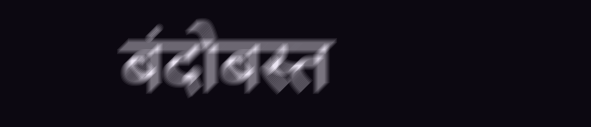बंदोबस्त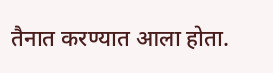तैनात करण्यात आला होता.